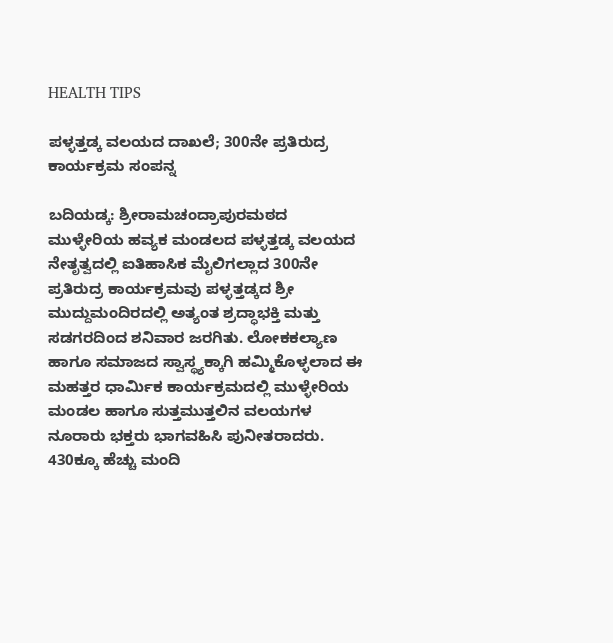HEALTH TIPS

ಪಳ್ಳತ್ತಡ್ಕ ವಲಯದ ದಾಖಲೆ; 300ನೇ ಪ್ರತಿರುದ್ರ ಕಾರ್ಯಕ್ರಮ ಸಂಪನ್ನ

ಬದಿಯಡ್ಕ: ಶ್ರೀರಾಮಚಂದ್ರಾಪುರಮಠದ ಮುಳ್ಳೇರಿಯ ಹವ್ಯಕ ಮಂಡಲದ ಪಳ್ಳತ್ತಡ್ಕ ವಲಯದ ನೇತೃತ್ವದಲ್ಲಿ ಐತಿಹಾಸಿಕ ಮೈಲಿಗಲ್ಲಾದ 300ನೇ ಪ್ರತಿರುದ್ರ ಕಾರ್ಯಕ್ರಮವು ಪಳ್ಳತ್ತಡ್ಕದ ಶ್ರೀ ಮುದ್ದುಮಂದಿರದಲ್ಲಿ ಅತ್ಯಂತ ಶ್ರದ್ಧಾಭಕ್ತಿ ಮತ್ತು ಸಡಗರದಿಂದ ಶನಿವಾರ ಜರಗಿತು. ಲೋಕಕಲ್ಯಾಣ ಹಾಗೂ ಸಮಾಜದ ಸ್ವಾಸ್ಥ್ಯಕ್ಕಾಗಿ ಹಮ್ಮಿಕೊಳ್ಳಲಾದ ಈ ಮಹತ್ತರ ಧಾರ್ಮಿಕ ಕಾರ್ಯಕ್ರಮದಲ್ಲಿ ಮುಳ್ಳೇರಿಯ ಮಂಡಲ ಹಾಗೂ ಸುತ್ತಮುತ್ತಲಿನ ವಲಯಗಳ ನೂರಾರು ಭಕ್ತರು ಭಾಗವಹಿಸಿ ಪುನೀತರಾದರು. 430ಕ್ಕೂ ಹೆಚ್ಚು ಮಂದಿ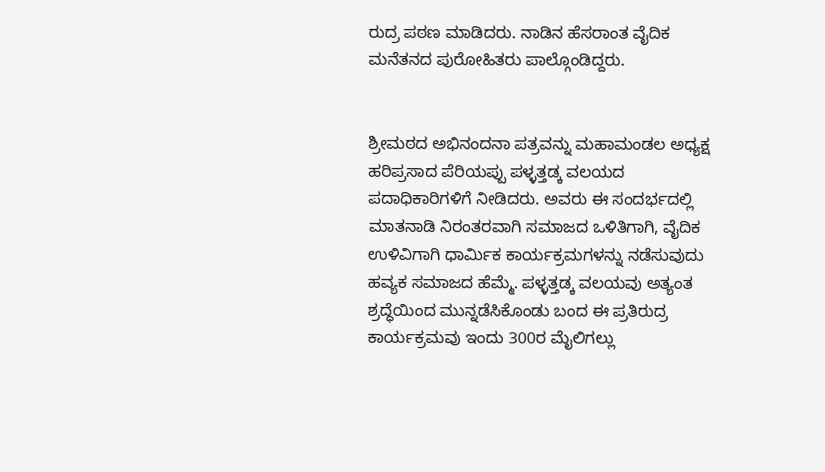ರುದ್ರ ಪಠಣ ಮಾಡಿದರು. ನಾಡಿನ ಹೆಸರಾಂತ ವೈದಿಕ ಮನೆತನದ ಪುರೋಹಿತರು ಪಾಲ್ಗೊಂಡಿದ್ದರು.


ಶ್ರೀಮಠದ ಅಭಿನಂದನಾ ಪತ್ರವನ್ನು ಮಹಾಮಂಡಲ ಅಧ್ಯಕ್ಷ ಹರಿಪ್ರಸಾದ ಪೆರಿಯಪ್ಪು ಪಳ್ಳತ್ತಡ್ಕ ವಲಯದ ಪದಾಧಿಕಾರಿಗಳಿಗೆ ನೀಡಿದರು. ಅವರು ಈ ಸಂದರ್ಭದಲ್ಲಿ ಮಾತನಾಡಿ ನಿರಂತರವಾಗಿ ಸಮಾಜದ ಒಳಿತಿಗಾಗಿ, ವೈದಿಕ ಉಳಿವಿಗಾಗಿ ಧಾರ್ಮಿಕ ಕಾರ್ಯಕ್ರಮಗಳನ್ನು ನಡೆಸುವುದು ಹವ್ಯಕ ಸಮಾಜದ ಹೆಮ್ಮೆ. ಪಳ್ಳತ್ತಡ್ಕ ವಲಯವು ಅತ್ಯಂತ ಶ್ರದ್ಧೆಯಿಂದ ಮುನ್ನಡೆಸಿಕೊಂಡು ಬಂದ ಈ ಪ್ರತಿರುದ್ರ ಕಾರ್ಯಕ್ರಮವು ಇಂದು 300ರ ಮೈಲಿಗಲ್ಲು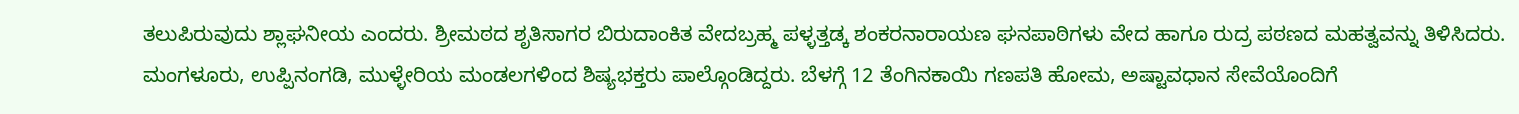ತಲುಪಿರುವುದು ಶ್ಲಾಘನೀಯ ಎಂದರು. ಶ್ರೀಮಠದ ಶೃತಿಸಾಗರ ಬಿರುದಾಂಕಿತ ವೇದಬ್ರಹ್ಮ ಪಳ್ಳತ್ತಡ್ಕ ಶಂಕರನಾರಾಯಣ ಘನಪಾಠಿಗಳು ವೇದ ಹಾಗೂ ರುದ್ರ ಪಠಣದ ಮಹತ್ವವನ್ನು ತಿಳಿಸಿದರು. ಮಂಗಳೂರು, ಉಪ್ಪಿನಂಗಡಿ, ಮುಳ್ಳೇರಿಯ ಮಂಡಲಗಳಿಂದ ಶಿಷ್ಯಭಕ್ತರು ಪಾಲ್ಗೊಂಡಿದ್ದರು. ಬೆಳಗ್ಗೆ 12 ತೆಂಗಿನಕಾಯಿ ಗಣಪತಿ ಹೋಮ, ಅಷ್ಟಾವಧಾನ ಸೇವೆಯೊಂದಿಗೆ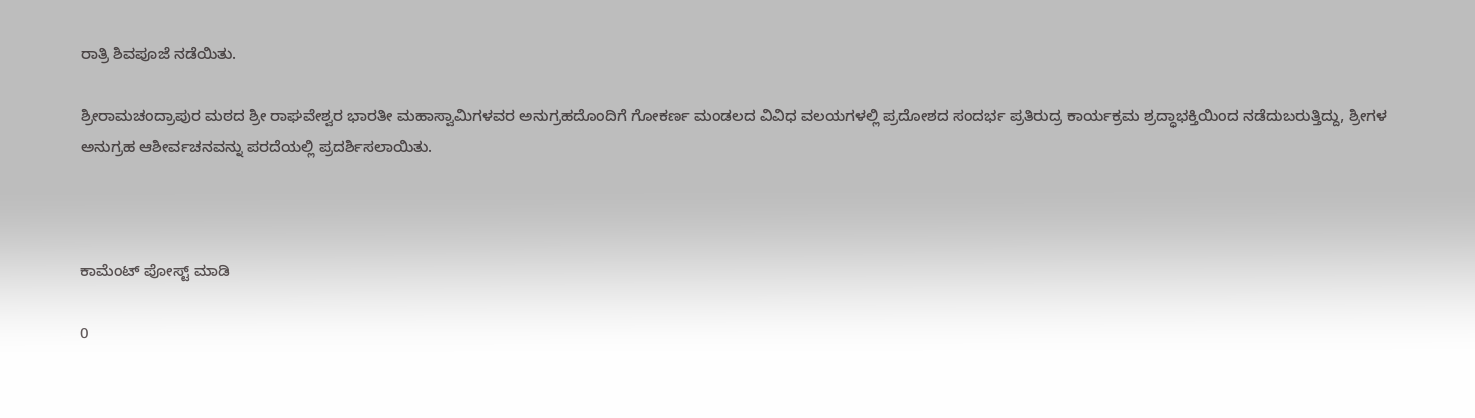ರಾತ್ರಿ ಶಿವಪೂಜೆ ನಡೆಯಿತು.

ಶ್ರೀರಾಮಚಂದ್ರಾಪುರ ಮಠದ ಶ್ರೀ ರಾಘವೇಶ್ವರ ಭಾರತೀ ಮಹಾಸ್ವಾಮಿಗಳವರ ಅನುಗ್ರಹದೊಂದಿಗೆ ಗೋಕರ್ಣ ಮಂಡಲದ ವಿವಿಧ ವಲಯಗಳಲ್ಲಿ ಪ್ರದೋಶದ ಸಂದರ್ಭ ಪ್ರತಿರುದ್ರ ಕಾರ್ಯಕ್ರಮ ಶ್ರದ್ಧಾಭಕ್ತಿಯಿಂದ ನಡೆದುಬರುತ್ತಿದ್ದು, ಶ್ರೀಗಳ ಅನುಗ್ರಹ ಆಶೀರ್ವಚನವನ್ನು ಪರದೆಯಲ್ಲಿ ಪ್ರದರ್ಶಿಸಲಾಯಿತು.



ಕಾಮೆಂಟ್‌‌ ಪೋಸ್ಟ್‌ ಮಾಡಿ

0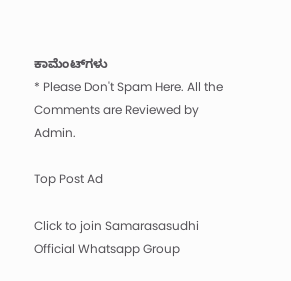ಕಾಮೆಂಟ್‌ಗಳು
* Please Don't Spam Here. All the Comments are Reviewed by Admin.

Top Post Ad

Click to join Samarasasudhi Official Whatsapp Group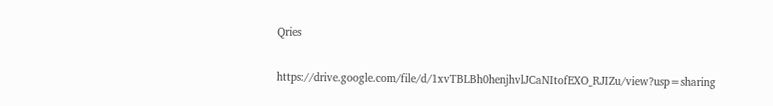Qries

https://drive.google.com/file/d/1xvTBLBh0henjhvlJCaNItofEXO_RJIZu/view?usp=sharing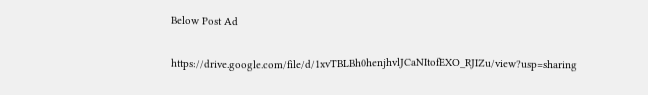Below Post Ad

https://drive.google.com/file/d/1xvTBLBh0henjhvlJCaNItofEXO_RJIZu/view?usp=sharing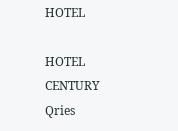HOTEL

HOTEL
CENTURY
Qries